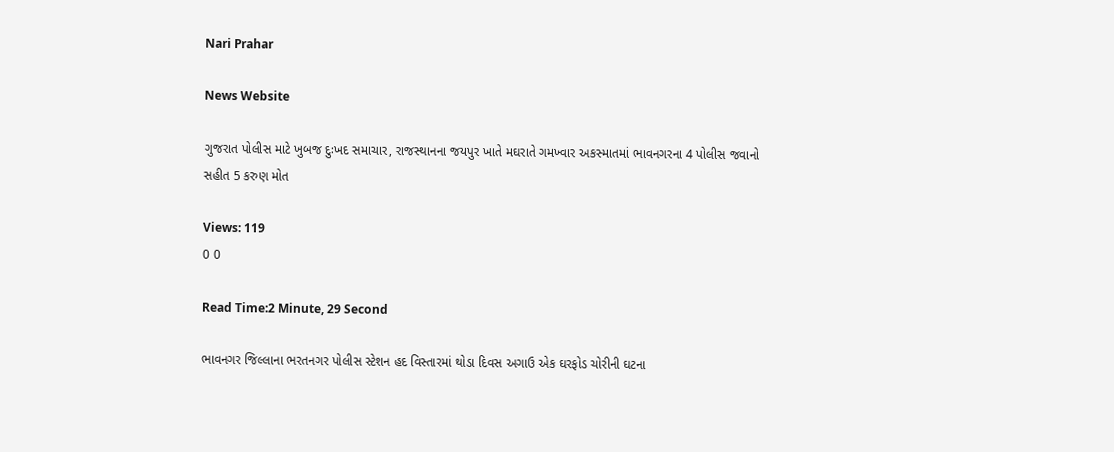Nari Prahar

News Website

ગુજરાત પોલીસ માટે ખુબજ દુઃખદ સમાચાર, રાજસ્થાનના જયપુર ખાતે મઘરાતે ગમખ્વાર અકસ્માતમાં ભાવનગરના 4 પોલીસ જવાનો સહીત 5 કરુણ મોત

Views: 119
0 0

Read Time:2 Minute, 29 Second

ભાવનગર જિલ્લાના ભરતનગર પોલીસ સ્ટેશન હદ વિસ્તારમાં થોડા દિવસ અગાઉ એક ઘરફોડ ચોરીની ઘટના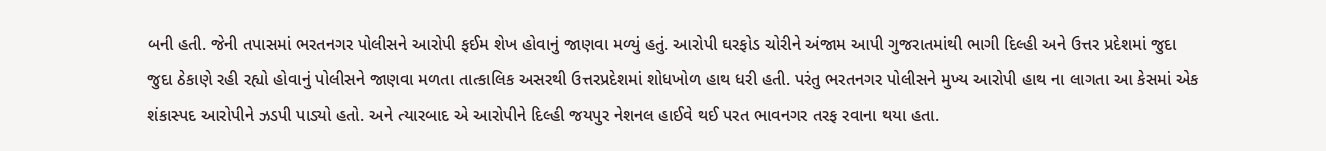બની હતી. જેની તપાસમાં ભરતનગર પોલીસને આરોપી ફઈમ શેખ હોવાનું જાણવા મળ્યું હતું. આરોપી ઘરફોડ ચોરીને અંજામ આપી ગુજરાતમાંથી ભાગી દિલ્હી અને ઉત્તર પ્રદેશમાં જુદા જુદા ઠેકાણે રહી રહ્યો હોવાનું પોલીસને જાણવા મળતા તાત્કાલિક અસરથી ઉત્તરપ્રદેશમાં શોધખોળ હાથ ધરી હતી. પરંતુ ભરતનગર પોલીસને મુખ્ય આરોપી હાથ ના લાગતા આ કેસમાં એક શંકાસ્પદ આરોપીને ઝડપી પાડ્યો હતો. અને ત્યારબાદ એ આરોપીને દિલ્હી જયપુર નેશનલ હાઈવે થઈ પરત ભાવનગર તરફ રવાના થયા હતા.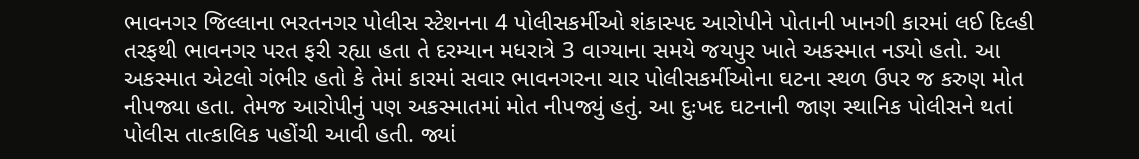ભાવનગર જિલ્લાના ભરતનગર પોલીસ સ્ટેશનના 4 પોલીસકર્મીઓ શંકાસ્પદ આરોપીને પોતાની ખાનગી કારમાં લઈ દિલ્હી તરફથી ભાવનગર પરત ફરી રહ્યા હતા તે દરમ્યાન મધરાત્રે 3 વાગ્યાના સમયે જયપુર ખાતે અકસ્માત નડ્યો હતો. આ અકસ્માત એટલો ગંભીર હતો કે તેમાં કારમાં સવાર ભાવનગરના ચાર પોલીસકર્મીઓના ઘટના સ્થળ ઉપર જ કરુણ મોત નીપજ્યા હતા. તેમજ આરોપીનું પણ અકસ્માતમાં મોત નીપજ્યું હતું. આ દુઃખદ ઘટનાની જાણ સ્થાનિક પોલીસને થતાં પોલીસ તાત્કાલિક પહોંચી આવી હતી. જ્યાં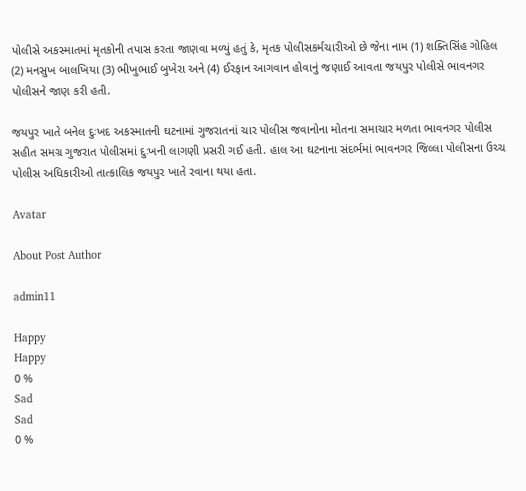પોલીસે અકસ્માતમાં મૃતકોની તપાસ કરતા જાણવા મળ્યું હતું કે, મૃતક પોલીસકર્મચારીઓ છે જેના નામ (1) શક્તિસિંહ ગોહિલ (2) મનસુખ બાલખિયા (3) ભીખુભાઈ બુખેરા અને (4) ઈરફાન આગવાન હોવાનું જણાઈ આવતા જયપુર પોલીસે ભાવનગર પોલીસને જાણ કરી હતી.

જયપુર ખાતે બનેલ દુઃખદ અકસ્માતની ઘટનામાં ગુજરાતનાં ચાર પોલીસ જવાનોના મોતના સમાચાર મળતા ભાવનગર પોલીસ સહીત સમગ્ર ગુજરાત પોલીસમાં દુઃખની લાગણી પ્રસરી ગઈ હતી. હાલ આ ઘટનાના સંદર્ભમાં ભાવનગર જિલ્લા પોલીસના ઉચ્ચ પોલીસ અધિકારીઓ તાત્કાલિક જયપુર ખાતે રવાના થયા હતા.

Avatar

About Post Author

admin11

Happy
Happy
0 %
Sad
Sad
0 %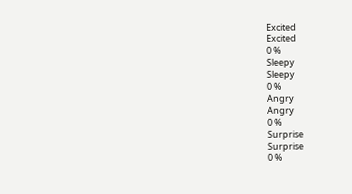Excited
Excited
0 %
Sleepy
Sleepy
0 %
Angry
Angry
0 %
Surprise
Surprise
0 %